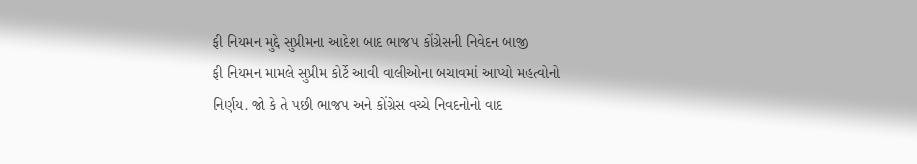ફી નિયમન મુદ્દે સુપ્રીમના આદેશ બાદ ભાજપ કોંગ્રેસની નિવેદન બાજી
ફી નિયમન મામલે સુપ્રીમ કોર્ટે આવી વાલીઓના બચાવમાં આપ્યો મહત્વોનો નિર્ણય. જો કે તે પછી ભાજપ અને કોંગ્રેસ વચ્ચે નિવદનોનો વાદ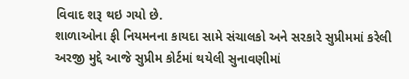વિવાદ શરૂ થઇ ગયો છે.
શાળાઓના ફી નિયમનના કાયદા સામે સંચાલકો અને સરકારે સુપ્રીમમાં કરેલી અરજી મુદ્દે આજે સુપ્રીમ કોર્ટમાં થયેલી સુનાવણીમાં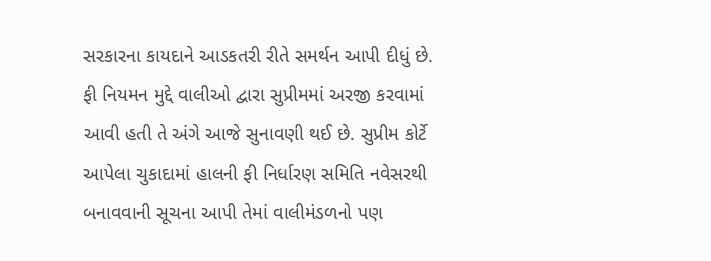સરકારના કાયદાને આડકતરી રીતે સમર્થન આપી દીધું છે. ફી નિયમન મુદ્દે વાલીઓ દ્વારા સુપ્રીમમાં અરજી કરવામાં આવી હતી તે અંગે આજે સુનાવણી થઈ છે. સુપ્રીમ કોર્ટે આપેલા ચુકાદામાં હાલની ફી નિર્ધારણ સમિતિ નવેસરથી બનાવવાની સૂચના આપી તેમાં વાલીમંડળનો પણ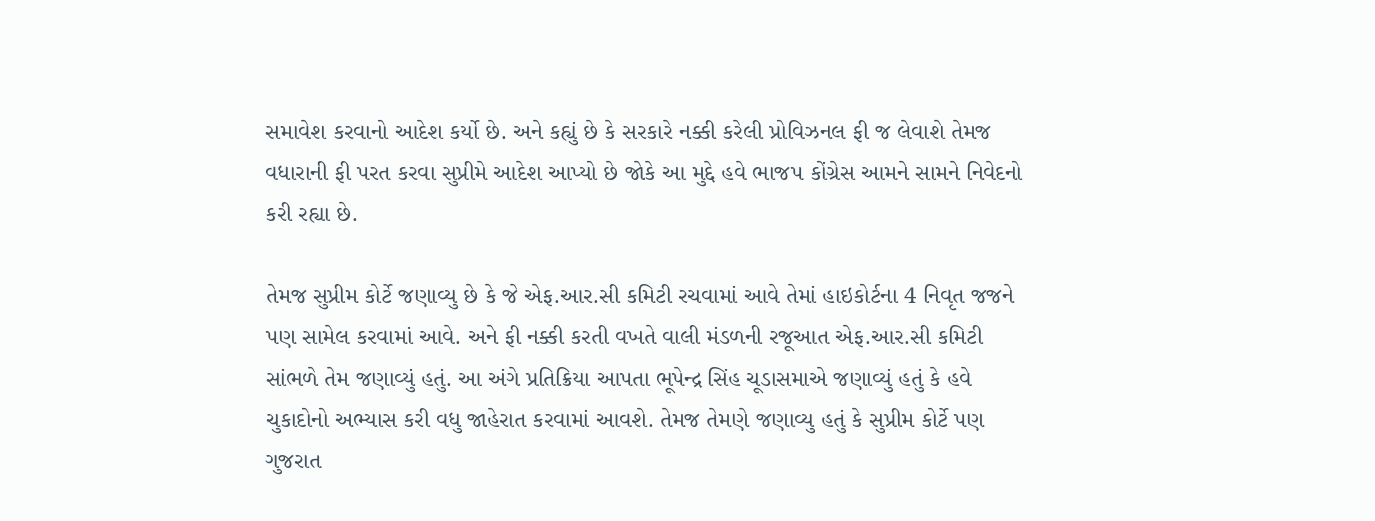સમાવેશ કરવાનો આદેશ કર્યો છે. અને કહ્યું છે કે સરકારે નક્કી કરેલી પ્રોવિઝનલ ફી જ લેવાશે તેમજ વધારાની ફી પરત કરવા સુપ્રીમે આદેશ આપ્યો છે જોકે આ મુદ્દે હવે ભાજપ કોંગ્રેસ આમને સામને નિવેદનો કરી રહ્યા છે.

તેમજ સુપ્રીમ કોર્ટે જણાવ્યુ છે કે જે એફ.આર.સી કમિટી રચવામાં આવે તેમાં હાઇકોર્ટના 4 નિવૃત જજને પણ સામેલ કરવામાં આવે. અને ફી નક્કી કરતી વખતે વાલી મંડળની રજૂઆત એફ.આર.સી કમિટી સાંભળે તેમ જણાવ્યું હતું. આ અંગે પ્રતિક્રિયા આપતા ભૂપેન્દ્ર સિંહ ચૂડાસમાએ જણાવ્યું હતું કે હવે ચુકાદોનો અભ્યાસ કરી વધુ જાહેરાત કરવામાં આવશે. તેમજ તેમણે જણાવ્યુ હતું કે સુપ્રીમ કોર્ટે પણ ગુજરાત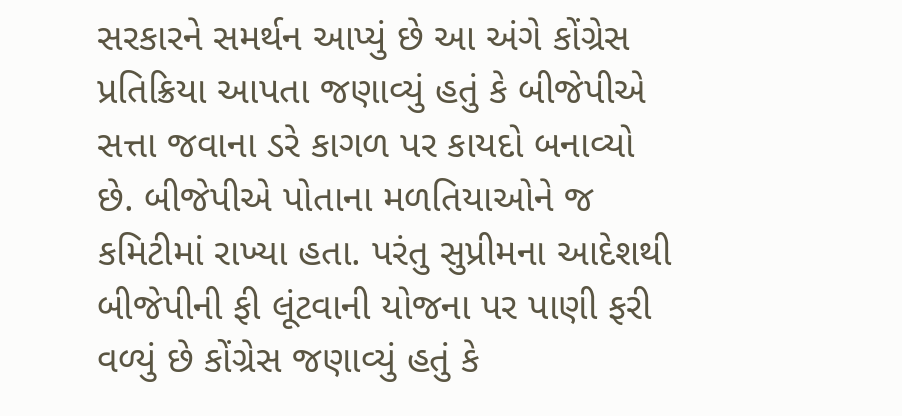સરકારને સમર્થન આપ્યું છે આ અંગે કોંગ્રેસ પ્રતિક્રિયા આપતા જણાવ્યું હતું કે બીજેપીએ સત્તા જવાના ડરે કાગળ પર કાયદો બનાવ્યો છે. બીજેપીએ પોતાના મળતિયાઓને જ કમિટીમાં રાખ્યા હતા. પરંતુ સુપ્રીમના આદેશથી બીજેપીની ફી લૂંટવાની યોજના પર પાણી ફરી વળ્યું છે કોંગ્રેસ જણાવ્યું હતું કે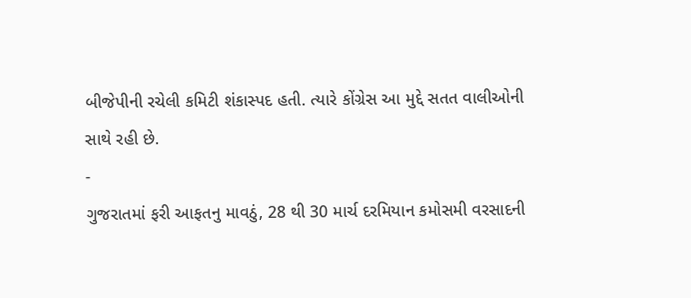બીજેપીની રચેલી કમિટી શંકાસ્પદ હતી. ત્યારે કોંગ્રેસ આ મુદ્દે સતત વાલીઓની સાથે રહી છે.
-
ગુજરાતમાં ફરી આફતનુ માવઠું, 28 થી 30 માર્ચ દરમિયાન કમોસમી વરસાદની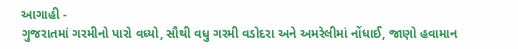આગાહી -
ગુજરાતમાં ગરમીનો પારો વધ્યો, સૌથી વધુ ગરમી વડોદરા અને અમરેલીમાં નોંધાઈ, જાણો હવામાન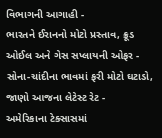વિભાગની આગાહી -
ભારતને ઈરાનનો મોટો પ્રસ્તાવ, ક્રૂડ ઓઈલ અને ગેસ સપ્લાયની ઓફર -
સોના-ચાંદીના ભાવમાં ફરી મોટો ઘટાડો, જાણો આજના લેટેસ્ટ રેટ -
અમેરિકાના ટેક્સાસમાં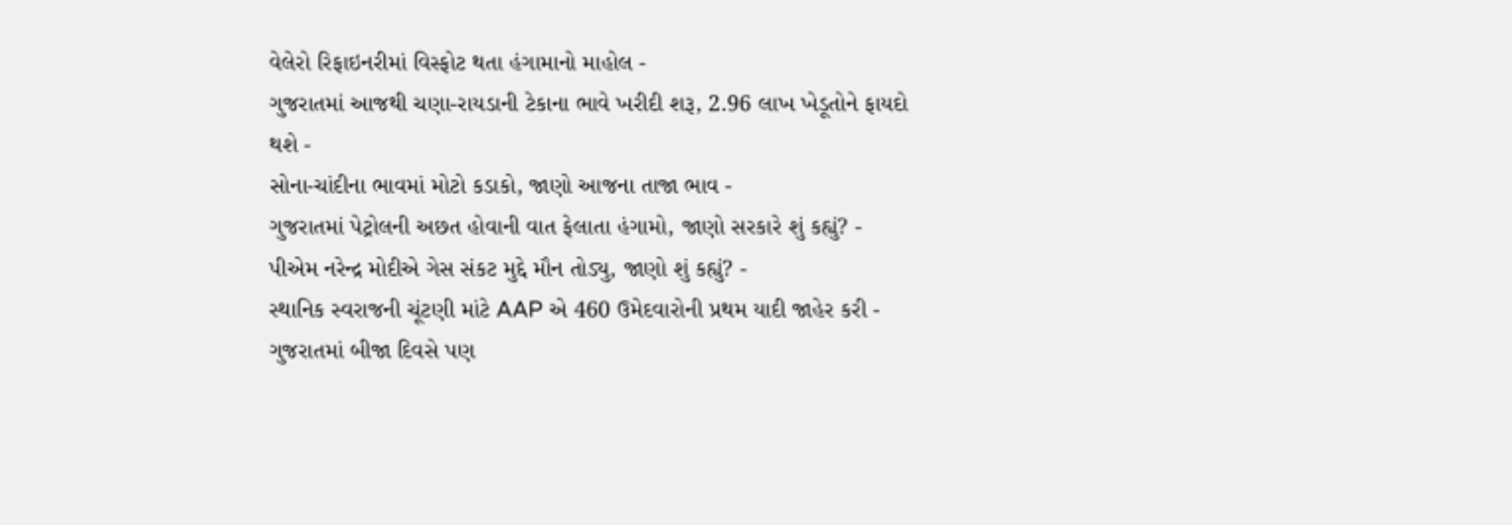વેલેરો રિફાઇનરીમાં વિસ્ફોટ થતા હંગામાનો માહોલ -
ગુજરાતમાં આજથી ચણા-રાયડાની ટેકાના ભાવે ખરીદી શરૂ, 2.96 લાખ ખેડૂતોને ફાયદો થશે -
સોના-ચાંદીના ભાવમાં મોટો કડાકો, જાણો આજના તાજા ભાવ -
ગુજરાતમાં પેટ્રોલની અછત હોવાની વાત ફેલાતા હંગામો, જાણો સરકારે શું કહ્યું? -
પીએમ નરેન્દ્ર મોદીએ ગેસ સંકટ મુદ્દે મૌન તોડ્યુ, જાણો શું કહ્યું? -
સ્થાનિક સ્વરાજની ચૂંટણી માંટે AAP એ 460 ઉમેદવારોની પ્રથમ યાદી જાહેર કરી -
ગુજરાતમાં બીજા દિવસે પણ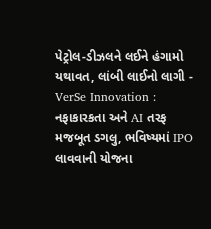પેટ્રોલ-ડીઝલને લઈને હંગામો યથાવત, લાંબી લાઈનો લાગી -
VerSe Innovation : નફાકારકતા અને AI તરફ મજબૂત ડગલુ, ભવિષ્યમાં IPO લાવવાની યોજના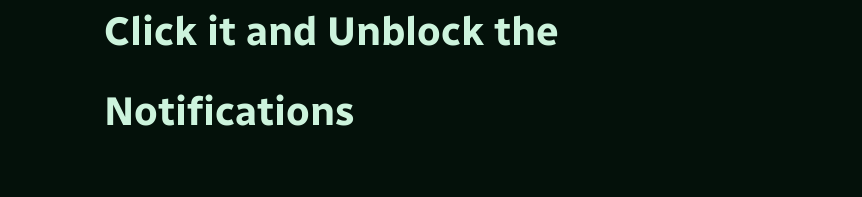Click it and Unblock the Notifications